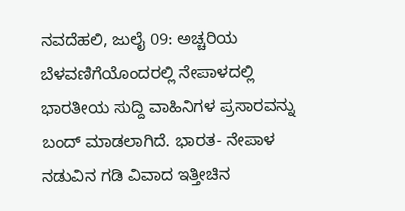ನವದೆಹಲಿ, ಜುಲೈ 09: ಅಚ್ಚರಿಯ ಬೆಳವಣಿಗೆಯೊಂದರಲ್ಲಿ ನೇಪಾಳದಲ್ಲಿ ಭಾರತೀಯ ಸುದ್ದಿ ವಾಹಿನಿಗಳ ಪ್ರಸಾರವನ್ನು ಬಂದ್ ಮಾಡಲಾಗಿದೆ. ಭಾರತ- ನೇಪಾಳ ನಡುವಿನ ಗಡಿ ವಿವಾದ ಇತ್ತೀಚಿನ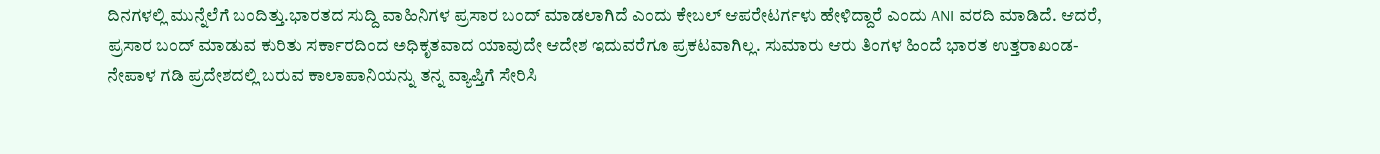ದಿನಗಳಲ್ಲಿ ಮುನ್ನೆಲೆಗೆ ಬಂದಿತ್ತು.ಭಾರತದ ಸುದ್ದಿ ವಾಹಿನಿಗಳ ಪ್ರಸಾರ ಬಂದ್ ಮಾಡಲಾಗಿದೆ ಎಂದು ಕೇಬಲ್ ಆಪರೇಟರ್ಗಳು ಹೇಳಿದ್ದಾರೆ ಎಂದು ANI ವರದಿ ಮಾಡಿದೆ. ಆದರೆ, ಪ್ರಸಾರ ಬಂದ್ ಮಾಡುವ ಕುರಿತು ಸರ್ಕಾರದಿಂದ ಅಧಿಕೃತವಾದ ಯಾವುದೇ ಆದೇಶ ಇದುವರೆಗೂ ಪ್ರಕಟವಾಗಿಲ್ಲ. ಸುಮಾರು ಆರು ತಿಂಗಳ ಹಿಂದೆ ಭಾರತ ಉತ್ತರಾಖಂಡ-ನೇಪಾಳ ಗಡಿ ಪ್ರದೇಶದಲ್ಲಿ ಬರುವ ಕಾಲಾಪಾನಿಯನ್ನು ತನ್ನ ವ್ಯಾಪ್ತಿಗೆ ಸೇರಿಸಿ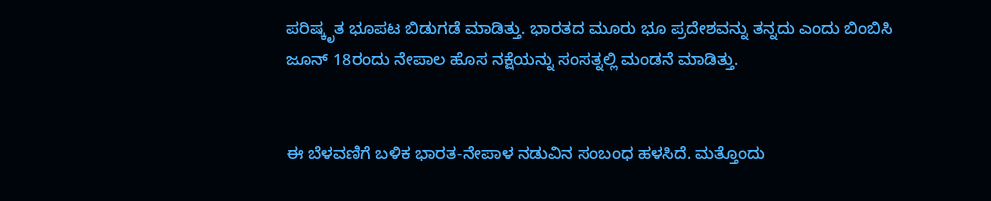ಪರಿಷ್ಕೃತ ಭೂಪಟ ಬಿಡುಗಡೆ ಮಾಡಿತ್ತು. ಭಾರತದ ಮೂರು ಭೂ ಪ್ರದೇಶವನ್ನು ತನ್ನದು ಎಂದು ಬಿಂಬಿಸಿ ಜೂನ್ 18ರಂದು ನೇಪಾಲ ಹೊಸ ನಕ್ಷೆಯನ್ನು ಸಂಸತ್ನಲ್ಲಿ ಮಂಡನೆ ಮಾಡಿತ್ತು.


ಈ ಬೆಳವಣಿಗೆ ಬಳಿಕ ಭಾರತ-ನೇಪಾಳ ನಡುವಿನ ಸಂಬಂಧ ಹಳಸಿದೆ. ಮತ್ತೊಂದು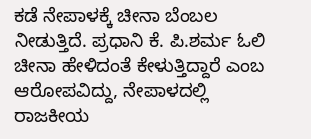ಕಡೆ ನೇಪಾಳಕ್ಕೆ ಚೀನಾ ಬೆಂಬಲ ನೀಡುತ್ತಿದೆ. ಪ್ರಧಾನಿ ಕೆ. ಪಿ.ಶರ್ಮ ಓಲಿ ಚೀನಾ ಹೇಳಿದಂತೆ ಕೇಳುತ್ತಿದ್ದಾರೆ ಎಂಬ ಆರೋಪವಿದ್ದು, ನೇಪಾಳದಲ್ಲಿ ರಾಜಕೀಯ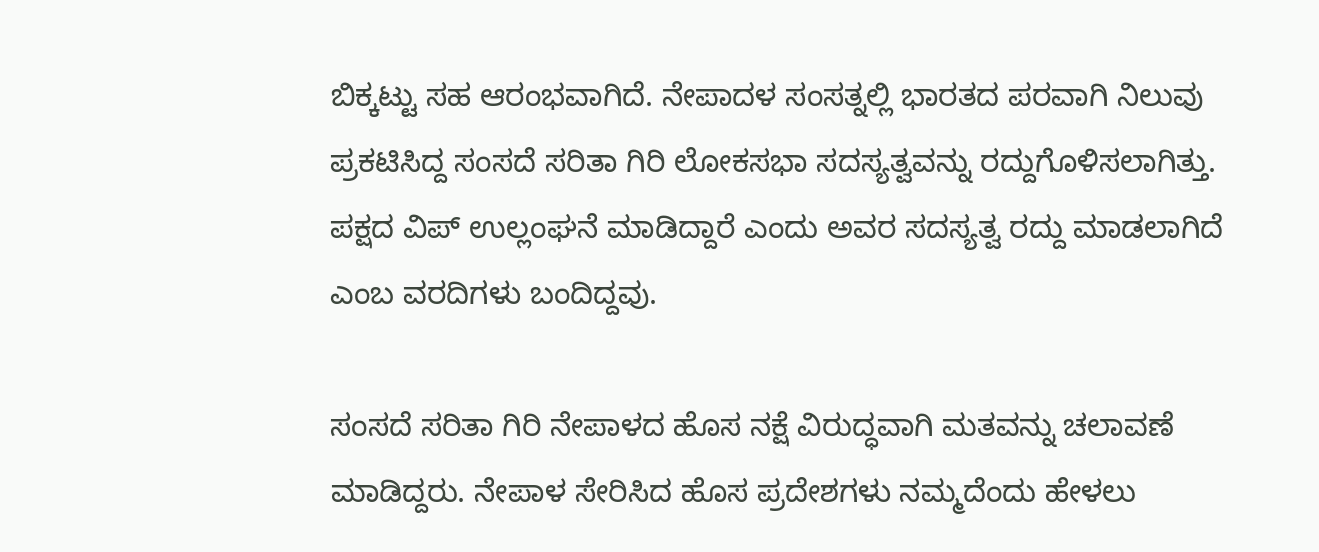ಬಿಕ್ಕಟ್ಟು ಸಹ ಆರಂಭವಾಗಿದೆ. ನೇಪಾದಳ ಸಂಸತ್ನಲ್ಲಿ ಭಾರತದ ಪರವಾಗಿ ನಿಲುವು ಪ್ರಕಟಿಸಿದ್ದ ಸಂಸದೆ ಸರಿತಾ ಗಿರಿ ಲೋಕಸಭಾ ಸದಸ್ಯತ್ವವನ್ನು ರದ್ದುಗೊಳಿಸಲಾಗಿತ್ತು. ಪಕ್ಷದ ವಿಪ್ ಉಲ್ಲಂಘನೆ ಮಾಡಿದ್ದಾರೆ ಎಂದು ಅವರ ಸದಸ್ಯತ್ವ ರದ್ದು ಮಾಡಲಾಗಿದೆ ಎಂಬ ವರದಿಗಳು ಬಂದಿದ್ದವು.

ಸಂಸದೆ ಸರಿತಾ ಗಿರಿ ನೇಪಾಳದ ಹೊಸ ನಕ್ಷೆ ವಿರುದ್ಧವಾಗಿ ಮತವನ್ನು ಚಲಾವಣೆ ಮಾಡಿದ್ದರು. ನೇಪಾಳ ಸೇರಿಸಿದ ಹೊಸ ಪ್ರದೇಶಗಳು ನಮ್ಮದೆಂದು ಹೇಳಲು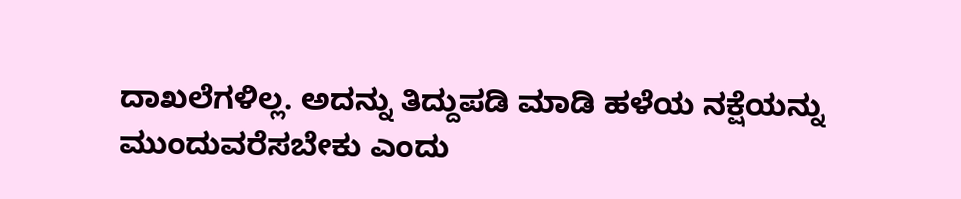ದಾಖಲೆಗಳಿಲ್ಲ. ಅದನ್ನು ತಿದ್ದುಪಡಿ ಮಾಡಿ ಹಳೆಯ ನಕ್ಷೆಯನ್ನು ಮುಂದುವರೆಸಬೇಕು ಎಂದು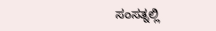ಸಂಸತ್ನಲ್ಲಿ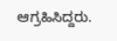ಆಗ್ರಹಿಸಿದ್ದರು.